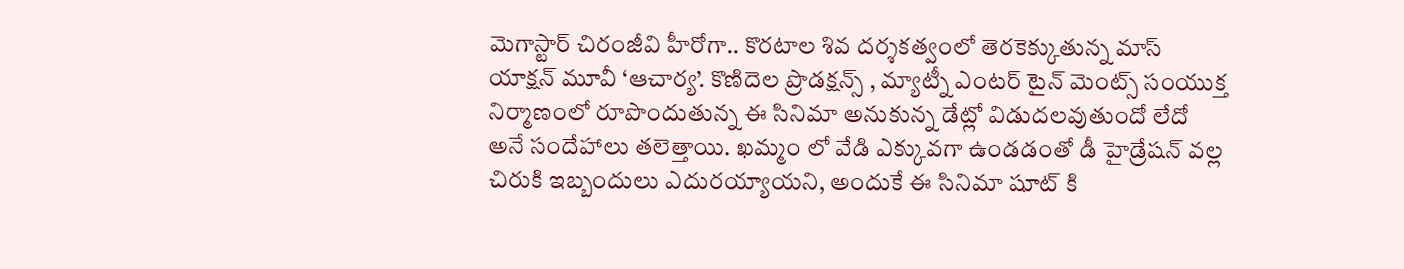మెగాస్టార్ చిరంజీవి హీరోగా.. కొరటాల శివ దర్శకత్వంలో తెరకెక్కుతున్న మాస్ యాక్షన్ మూవీ ‘ఆచార్య’. కొణిదెల ప్రొడక్షన్స్ , మ్యాట్నీ ఎంటర్ టైన్ మెంట్స్ సంయుక్త నిర్మాణంలో రూపొందుతున్న ఈ సినిమా అనుకున్న డేట్లో విడుదలవుతుందో లేదో అనే సందేహాలు తలెత్తాయి. ఖమ్మం లో వేడి ఎక్కువగా ఉండడంతో డీ హైడ్రేషన్ వల్ల చిరుకి ఇబ్బందులు ఎదురయ్యాయని, అందుకే ఈ సినిమా షూట్ కి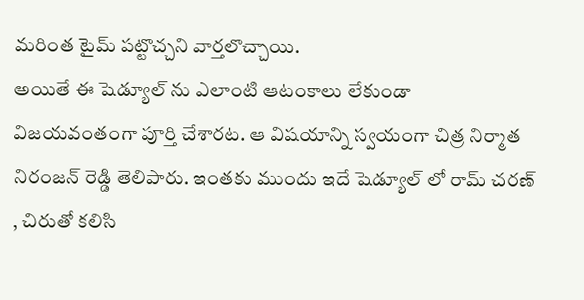మరింత టైమ్ పట్టొచ్చని వార్తలొచ్చాయి.
అయితే ఈ షెడ్యూల్ ను ఎలాంటి ఆటంకాలు లేకుండా విజయవంతంగా పూర్తి చేశారట. ఆ విషయాన్ని స్వయంగా చిత్ర నిర్మాత నిరంజన్ రెడ్డి తెలిపారు. ఇంతకు ముందు ఇదే షెడ్యూల్ లో రామ్ చరణ్ , చిరుతో కలిసి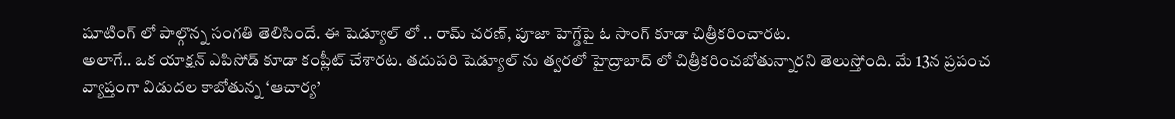షూటింగ్ లో పాల్గొన్న సంగతి తెలిసిందే. ఈ షెడ్యూల్ లో .. రామ్ చరణ్, పూజా హెగ్డేపై ఓ సాంగ్ కూడా చిత్రీకరించారట.
అలాగే.. ఒక యాక్షన్ ఎపిసోడ్ కూడా కంప్లీట్ చేశారట. తదుపరి షెడ్యూల్ ను త్వరలో హైద్రాబాద్ లో చిత్రీకరించబోతున్నారని తెలుస్తోంది. మే 13న ప్రపంచ వ్యాప్తంగా విడుదల కాబోతున్న ‘ఆచార్య’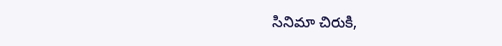సినిమా చిరుకి,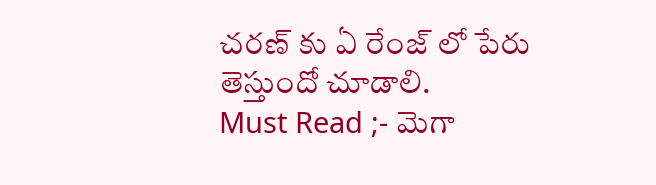చరణ్ కు ఏ రేంజ్ లో పేరు తెస్తుందో చూడాలి.
Must Read ;- మెగా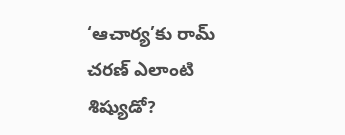‘ఆచార్య’కు రామ్ చరణ్ ఎలాంటి శిష్యుడో?